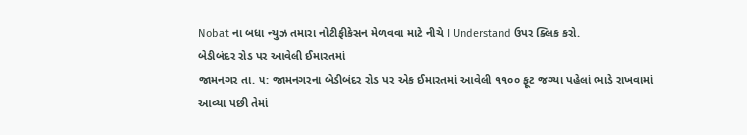Nobat ના બધા ન્યુઝ તમારા નોટીફીકેસન મેળવવા માટે નીચે I Understand ઉપર ક્લિક કરો.
બેડીબંદર રોડ પર આવેલી ઈમારતમાં
જામનગર તા. ૫: જામનગરના બેડીબંદર રોડ પર એક ઈમારતમાં આવેલી ૧૧૦૦ ફૂટ જગ્યા પહેલાં ભાડે રાખવામાં આવ્યા પછી તેમાં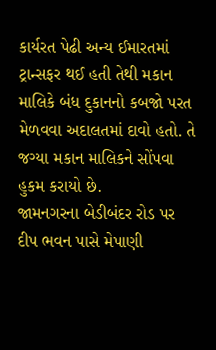કાર્યરત પેઢી અન્ય ઈમારતમાં ટ્રાન્સફર થઈ હતી તેથી મકાન માલિકે બંધ દુકાનનો કબજો પરત મેળવવા અદાલતમાં દાવો હતો. તે જગ્યા મકાન માલિકને સોંપવા હુકમ કરાયો છે.
જામનગરના બેડીબંદર રોડ પર દીપ ભવન પાસે મેપાણી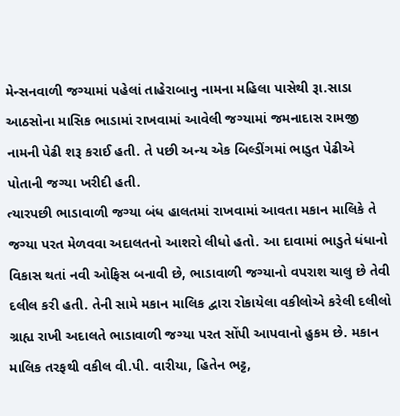મેન્સનવાળી જગ્યામાં પહેલાં તાહેરાબાનુ નામના મહિલા પાસેથી રૂા.સાડા આઠસોના માસિક ભાડામાં રાખવામાં આવેલી જગ્યામાં જમનાદાસ રામજી નામની પેઢી શરૂ કરાઈ હતી. તે પછી અન્ય એક બિલ્ડીંગમાં ભાડુત પેઢીએ પોતાની જગ્યા ખરીદી હતી.
ત્યારપછી ભાડાવાળી જગ્યા બંધ હાલતમાં રાખવામાં આવતા મકાન માલિકે તે જગ્યા પરત મેળવવા અદાલતનો આશરો લીધો હતો. આ દાવામાં ભાડુતે ધંધાનો વિકાસ થતાં નવી ઓફિસ બનાવી છે, ભાડાવાળી જગ્યાનો વપરાશ ચાલુ છે તેવી દલીલ કરી હતી. તેની સામે મકાન માલિક દ્વારા રોકાયેલા વકીલોએ કરેલી દલીલો ગ્રાહ્ય રાખી અદાલતે ભાડાવાળી જગ્યા પરત સોંપી આપવાનો હુકમ છે. મકાન માલિક તરફથી વકીલ વી.પી. વારીયા, હિતેન ભટ્ટ,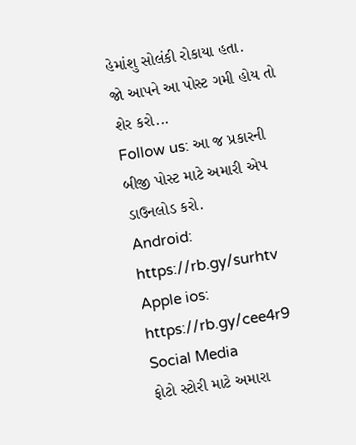હેમાંશુ સોલંકી રોકાયા હતા.
જો આપને આ પોસ્ટ ગમી હોય તો શેર કરો...
Follow us: આ જ પ્રકારની બીજી પોસ્ટ માટે અમારી એપ ડાઉનલોડ કરો.
Android: https://rb.gy/surhtv
Apple ios: https://rb.gy/cee4r9
Social Media
ફોટો સ્ટોરી માટે અમારા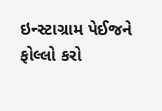ઇન્સ્ટાગ્રામ પેઈજને ફોલ્લો કરો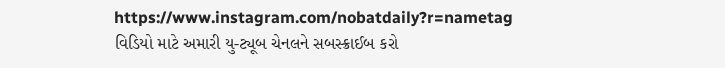https://www.instagram.com/nobatdaily?r=nametag
વિડિયો માટે અમારી યુ-ટ્યૂબ ચેનલને સબસ્ક્રાઈબ કરો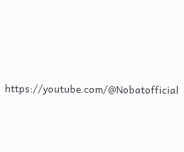https://youtube.com/@Nobatofficial